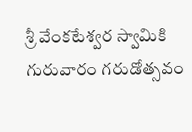శ్రీ వేంకటేశ్వర స్వామికి గురువారం గరుడోత్సవం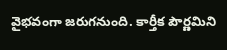వైభవంగా జరుగనుంది. కార్తీక పౌర్ణమిని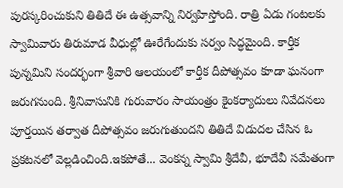పురస్కరించుకుని తితిదే ఈ ఉత్సవాన్ని నిర్వహిస్తోంది. రాత్రి ఏడు గంటలకు స్వామివారు తిరుమాడ వీధుల్లో ఊరేగేందుకు సర్వం సిద్ధమైంది. కార్తీక పున్నమిని సందర్భంగా శ్రీవారి ఆలయంలో కార్తీక దీపోత్సవం కూడా ఘనంగా జరుగనుంది. శ్రీనివాసునికి గురువారం సాయంత్రం కైంకర్యాదులు నివేదనలు పూర్తయిన తర్వాత దీపోత్సవం జరుగుతుందని తితిదే విడుదల చేసిన ఓ ప్రకటనలో వెల్లడించింది.ఇకపోతే... వెంకన్న స్వామి శ్రీదేవీ, భూదేవీ సమేతంగా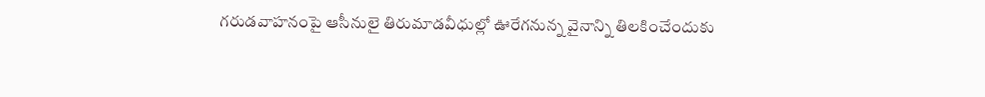గరుడవాహనంపై ఆసీనులై తిరుమాడవీధుల్లో ఊరేగనున్న వైనాన్ని తిలకించేందుకు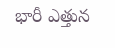భారీ ఎత్తున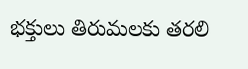భక్తులు తిరుమలకు తరలి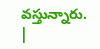వస్తున్నారు. |